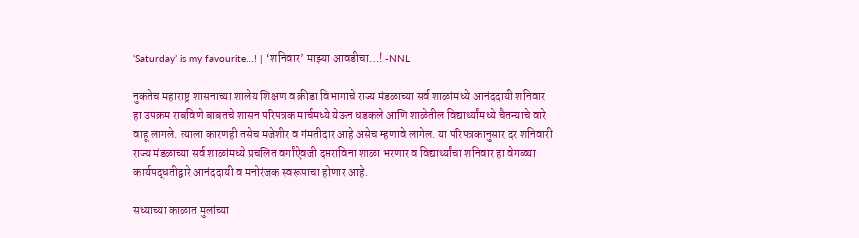‘Saturday’ is my favourite…! | ‘शनिवार’ माझ्या आवडीचा…! -NNL

नुकतेच महाराष्ट्र शासनाच्या शालेय शिक्षण व क्रीडा विभागाचे राज्य मंडळाच्या सर्व शाळांमध्ये आनंददायी शनिवार हा उपक्रम राबविणे बाबतचे शासन परिपत्रक मार्चमध्ये येऊन धडकले आणि शाळेतील विद्यार्थ्यांमध्ये चैतन्याचे वारे वाहू लागले. त्याला कारणही तसेच मजेशीर व गंमतीदार आहे असेच म्हणावे लागेल. या परिपत्रकानुसार दर शनिवारी राज्य मंडळाच्या सर्व शाळांमध्ये प्रचलित वर्गांऐवजी दप्तराविना शाळा भरणार व विद्यार्थ्यांचा शनिवार हा वेगळ्या कार्यपद्धतीद्वारे आनंददायी व मनोरंजक स्वरूपाचा होणार आहे.

सध्याच्या काळात मुलांच्या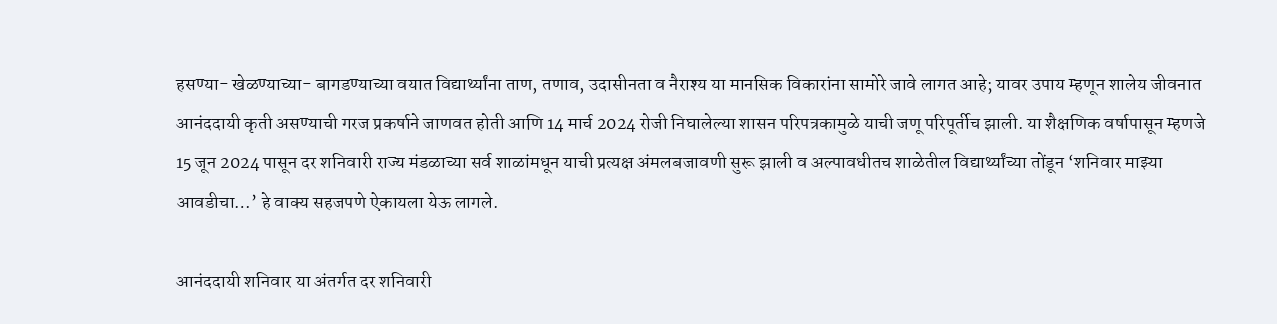हसण्या- खेळण्याच्या- बागडण्याच्या वयात विद्यार्थ्यांना ताण, तणाव, उदासीनता व नैराश्य या मानसिक विकारांना सामोरे जावे लागत आहे; यावर उपाय म्हणून शालेय जीवनात आनंददायी कृती असण्याची गरज प्रकर्षाने जाणवत होती आणि 14 मार्च 2024 रोजी निघालेल्या शासन परिपत्रकामुळे याची जणू परिपूर्तीच झाली. या शैक्षणिक वर्षापासून म्हणजे 15 जून 2024 पासून दर शनिवारी राज्य मंडळाच्या सर्व शाळांमधून याची प्रत्यक्ष अंमलबजावणी सुरू झाली व अल्पावधीतच शाळेतील विद्यार्थ्यांच्या तोंडून ‘शनिवार माझ्या आवडीचा…’ हे वाक्य सहजपणे ऐकायला येऊ लागले.

आनंददायी शनिवार या अंतर्गत दर शनिवारी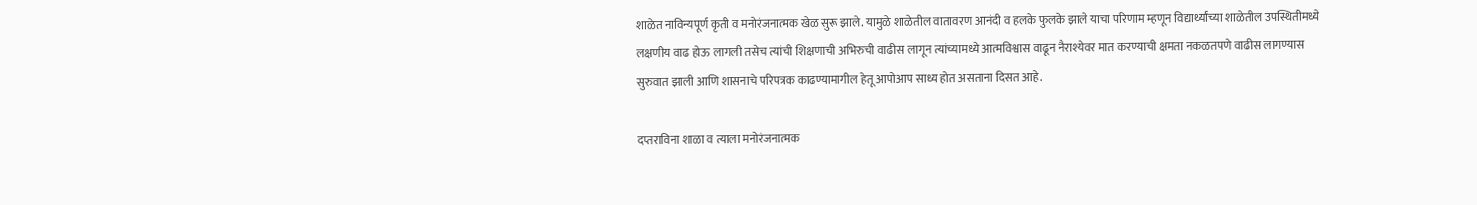शाळेत नाविन्यपूर्ण कृती व मनोरंजनात्मक खेळ सुरू झाले. यामुळे शाळेतील वातावरण आनंदी व हलके फुलके झाले याचा परिणाम म्हणून विद्यार्थ्यांच्या शाळेतील उपस्थितीमध्ये लक्षणीय वाढ होऊ लागली तसेच त्यांची शिक्षणाची अभिरुची वाढीस लागून त्यांच्यामध्ये आत्मविश्वास वाढून नैराश्येवर मात करण्याची क्षमता नकळतपणे वाढीस लागण्यास सुरुवात झाली आणि शासनाचे परिपत्रक काढण्यामागील हेतू आपोआप साध्य होत असताना दिसत आहे.

दप्तराविना शाळा व त्याला मनोरंजनात्मक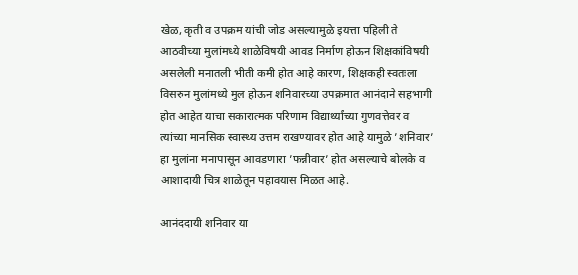खेळ, कृती व उपक्रम यांची जोड असल्यामुळे इयत्ता पहिली ते आठवीच्या मुलांमध्ये शाळेविषयी आवड निर्माण होऊन शिक्षकांविषयी असलेली मनातली भीती कमी होत आहे कारण, शिक्षकही स्वतःला विसरुन मुलांमध्ये मुल होऊन शनिवारच्या उपक्रमात आनंदाने सहभागी होत आहेत याचा सकारात्मक परिणाम विद्यार्थ्यांच्या गुणवत्तेवर व त्यांच्या मानसिक स्वास्थ्य उत्तम राखण्यावर होत आहे यामुळे ’शनिवार’ हा मुलांना मनापासून आवडणारा ’फन्नीवार’ होत असल्याचे बोलके व आशादायी चित्र शाळेतून पहावयास मिळत आहे.

आनंददायी शनिवार या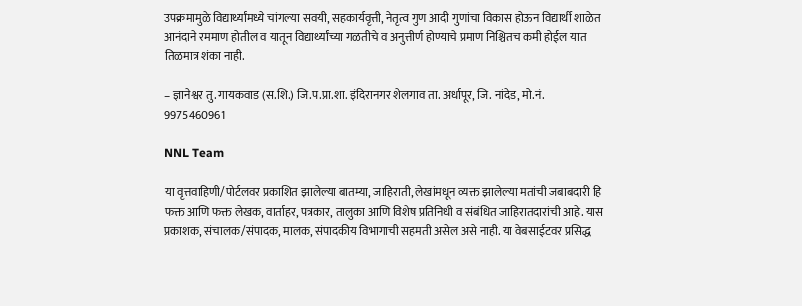उपक्रमामुळे विद्यार्थ्यांमध्ये चांगल्या सवयी, सहकार्यवृत्ती, नेतृत्व गुण आदी गुणांचा विकास होऊन विद्यार्थी शाळेत आनंदाने रममाण होतील व यातून विद्यार्थ्यांच्या गळतीचे व अनुत्तीर्ण होण्याचे प्रमाण निश्चितच कमी होईल यात तिळमात्र शंका नाही.

– ज्ञानेश्वर तु. गायकवाड (स.शि.) जि.प.प्रा.शा. इंदिरानगर शेलगाव ता. अर्धापूर, जि. नांदेड, मो.नं. 9975460961

NNL Team

या वृत्तवाहिणी/पोर्टलवर प्रकाशित झालेल्या बातम्या, जाहिराती, लेखांमधून व्यक्त झालेल्या मतांची जबाबदारी हि फक्त आणि फक्त लेखक, वार्ताहर, पत्रकार, तालुका आणि विशेष प्रतिनिधी व संबंधित जाहिरातदारांची आहे. यास प्रकाशक, संचालक/संपादक, मालक, संपादकीय विभागाची सहमती असेल असे नाही. या वेबसाईटवर प्रसिद्ध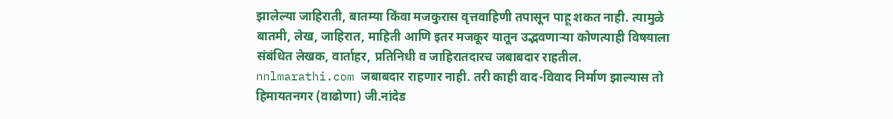झालेल्या जाहिराती, बातम्या किंवा मजकुरास वृत्तवाहिणी तपासून पाहू शकत नाही. त्यामुळे बातमी, लेख, जाहिरात, माहिती आणि इतर मजकूर यातून उद्भवणाऱ्या कोणत्याही विषयाला संबंधित लेखक, वार्ताहर, प्रतिनिधी व जाहिरातदारच जबाबदार राहतील. nnlmarathi.com जबाबदार राहणार नाही. तरी काही वाद-विवाद निर्माण झाल्यास तो हिमायतनगर (वाढोणा) जी.नांदेड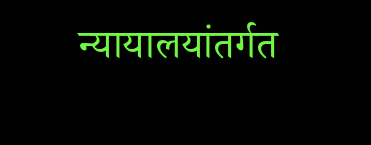न्यायालयांतर्गत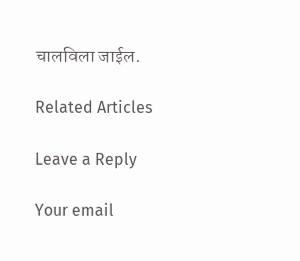चालविला जाईल.

Related Articles

Leave a Reply

Your email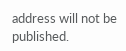address will not be published.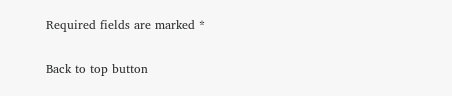Required fields are marked *

Back to top button